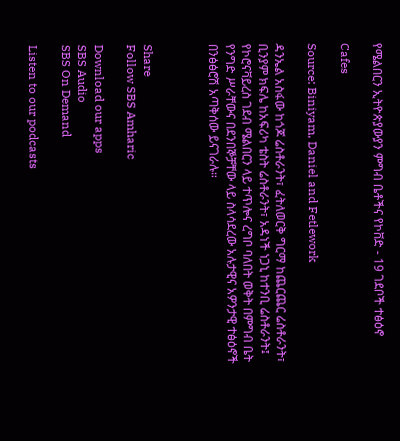የሜልበርን ኢትዮጵያውያን ምግብ ቤቶችና የኮቨድ - 19 ገደቦች ተፅዕኖ

Cafes

Source: Biniyam, Daniel and Fetlework

ዳንኤል አስፋው ከጎጆ ሬስቶራንት፣ ፈትለወርቅ ግርማ ከጨርጨር ሬስቶራንት፣ ቢንያም ክፍሌ ከአፍሪካ ቴስት ሬስቶራንት፣ አዳነች ነጋኒ ከተንቢ ሬስቶራንት፤ የኮሮናቫይረስ ገደብ ሜልበርን ላይ ተጥሎና ረግቦ ባለበት ወቅት በምግብ ቤት የንግድ ሥራቸውና በደንበኞቻቸው ላይ ስላሳደረው አሉታዊና አዎንታዊ ተፅዕኖች በንፅፅሮሽ አጣቅሰው ይናገራሉ።



Share
Follow SBS Amharic

Download our apps
SBS Audio
SBS On Demand

Listen to our podcasts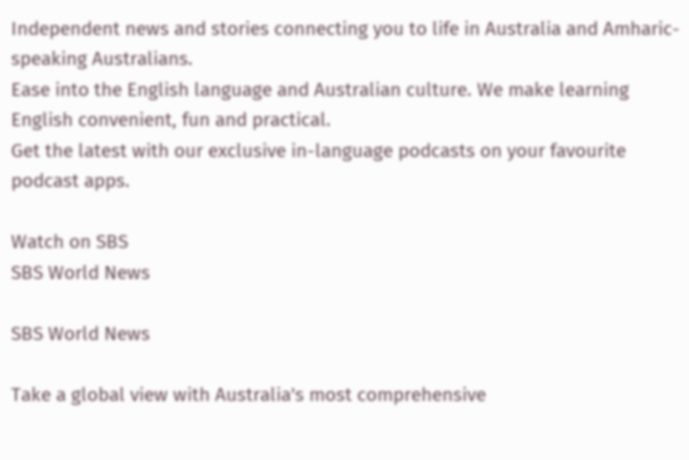Independent news and stories connecting you to life in Australia and Amharic-speaking Australians.
Ease into the English language and Australian culture. We make learning English convenient, fun and practical.
Get the latest with our exclusive in-language podcasts on your favourite podcast apps.

Watch on SBS
SBS World News

SBS World News

Take a global view with Australia's most comprehensive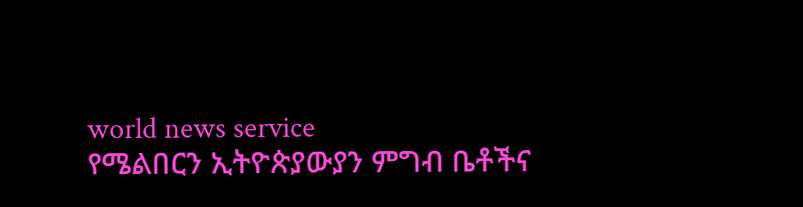world news service
የሜልበርን ኢትዮጵያውያን ምግብ ቤቶችና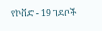የኮቨድ - 19 ገደቦች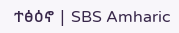ተፅዕኖ | SBS Amharic